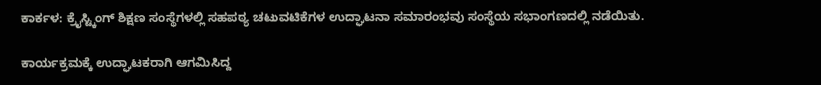ಕಾರ್ಕಳ: ಕ್ರೈಸ್ಟ್ಕಿಂಗ್ ಶಿಕ್ಷಣ ಸಂಸ್ಥೆಗಳಲ್ಲಿ ಸಹಪಠ್ಯ ಚಟುವಟಿಕೆಗಳ ಉದ್ಘಾಟನಾ ಸಮಾರಂಭವು ಸಂಸ್ಥೆಯ ಸಭಾಂಗಣದಲ್ಲಿ ನಡೆಯಿತು.

ಕಾರ್ಯಕ್ರಮಕ್ಕೆ ಉದ್ಘಾಟಕರಾಗಿ ಆಗಮಿಸಿದ್ದ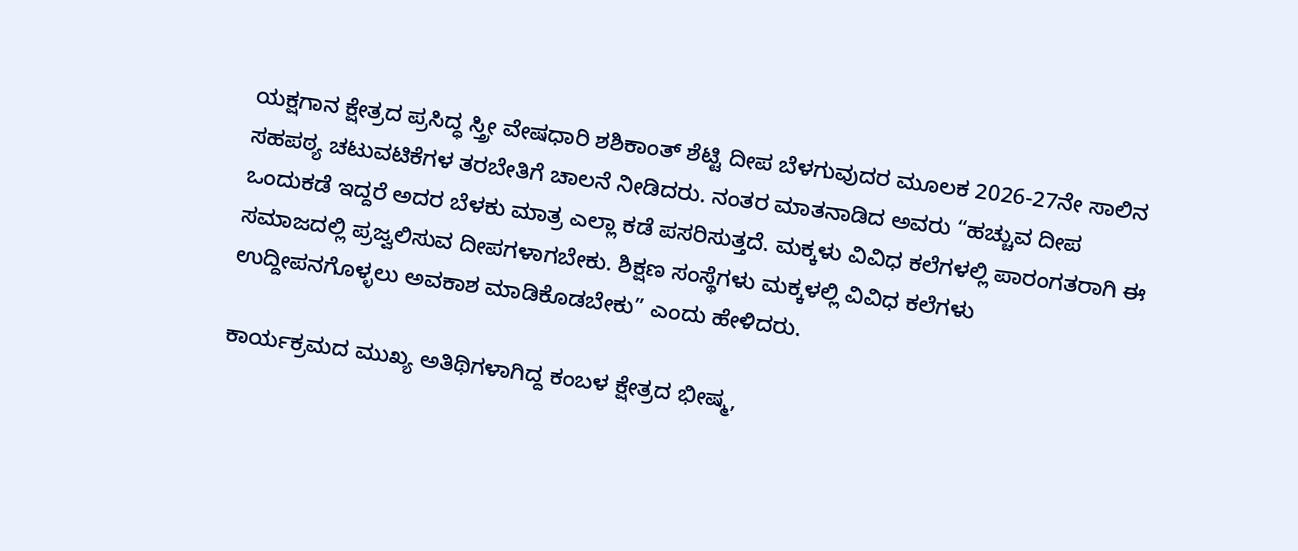ಯಕ್ಷಗಾನ ಕ್ಷೇತ್ರದ ಪ್ರಸಿದ್ಧ ಸ್ತ್ರೀ ವೇಷಧಾರಿ ಶಶಿಕಾಂತ್ ಶೆಟ್ಟಿ ದೀಪ ಬೆಳಗುವುದರ ಮೂಲಕ 2026-27ನೇ ಸಾಲಿನ ಸಹಪಠ್ಯ ಚಟುವಟಿಕೆಗಳ ತರಬೇತಿಗೆ ಚಾಲನೆ ನೀಡಿದರು. ನಂತರ ಮಾತನಾಡಿದ ಅವರು “ಹಚ್ಚುವ ದೀಪ ಒಂದುಕಡೆ ಇದ್ದರೆ ಅದರ ಬೆಳಕು ಮಾತ್ರ ಎಲ್ಲಾ ಕಡೆ ಪಸರಿಸುತ್ತದೆ. ಮಕ್ಕಳು ವಿವಿಧ ಕಲೆಗಳಲ್ಲಿ ಪಾರಂಗತರಾಗಿ ಈ ಸಮಾಜದಲ್ಲಿ ಪ್ರಜ್ವಲಿಸುವ ದೀಪಗಳಾಗಬೇಕು. ಶಿಕ್ಷಣ ಸಂಸ್ಥೆಗಳು ಮಕ್ಕಳಲ್ಲಿ ವಿವಿಧ ಕಲೆಗಳು ಉದ್ದೀಪನಗೊಳ್ಳಲು ಅವಕಾಶ ಮಾಡಿಕೊಡಬೇಕು” ಎಂದು ಹೇಳಿದರು.

ಕಾರ್ಯಕ್ರಮದ ಮುಖ್ಯ ಅತಿಥಿಗಳಾಗಿದ್ದ ಕಂಬಳ ಕ್ಷೇತ್ರದ ಭೀಷ್ಮ,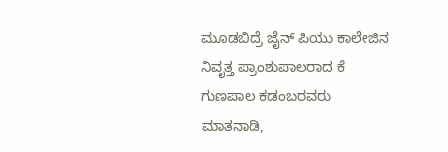ಮೂಡಬಿದ್ರೆ ಜೈನ್ ಪಿಯು ಕಾಲೇಜಿನ ನಿವೃತ್ತ ಪ್ರಾಂಶುಪಾಲರಾದ ಕೆ ಗುಣಪಾಲ ಕಡಂಬರವರು ಮಾತನಾಡಿ,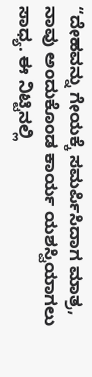“ದೇಹವನ್ನು ಗೇಯಕ್ಕೆ ಸಮರ್ಪಿಸಿದಾಗ ಮಾತ್ರ, ನಾವು ಅಂದುಕೊಂಡ ಕಾರ್ಯ ಯಶಸ್ವಿಯಾಗಲು ಸಾಧ್ಯ. ಈ ನಿಟ್ಟಿನಲ್ಲಿ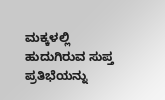ಮಕ್ಕಳಲ್ಲಿ ಹುದುಗಿರುವ ಸುಪ್ತ ಪ್ರತಿಭೆಯನ್ನು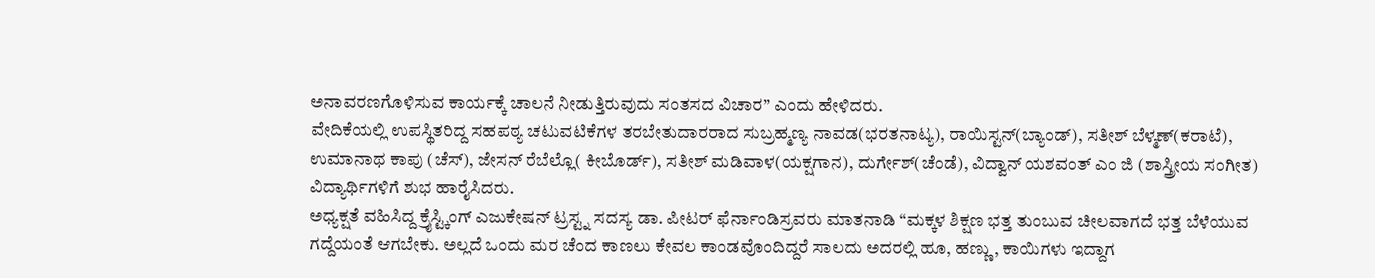ಅನಾವರಣಗೊಳಿಸುವ ಕಾರ್ಯಕ್ಕೆ ಚಾಲನೆ ನೀಡುತ್ತಿರುವುದು ಸಂತಸದ ವಿಚಾರ” ಎಂದು ಹೇಳಿದರು.
ವೇದಿಕೆಯಲ್ಲಿ ಉಪಸ್ಥಿತರಿದ್ದ ಸಹಪಠ್ಯ ಚಟುವಟಿಕೆಗಳ ತರಬೇತುದಾರರಾದ ಸುಬ್ರಹ್ಮಣ್ಯ ನಾವಡ(ಭರತನಾಟ್ಯ), ರಾಯಿಸ್ಟನ್(ಬ್ಯಾಂಡ್), ಸತೀಶ್ ಬೆಳ್ಮಣ್(ಕರಾಟೆ), ಉಮಾನಾಥ ಕಾಪು (ಚೆಸ್), ಜೇಸನ್ ರೆಬೆಲ್ಲೊ( ಕೀಬೊರ್ಡ್), ಸತೀಶ್ ಮಡಿವಾಳ(ಯಕ್ಷಗಾನ), ದುರ್ಗೇಶ್(ಚೆಂಡೆ), ವಿದ್ವಾನ್ ಯಶವಂತ್ ಎಂ ಜಿ (ಶಾಸ್ತ್ರೀಯ ಸಂಗೀತ) ವಿದ್ಯಾರ್ಥಿಗಳಿಗೆ ಶುಭ ಹಾರೈಸಿದರು.
ಅಧ್ಯಕ್ಷತೆ ವಹಿಸಿದ್ದ ಕ್ರೈಸ್ಟ್ಕಿಂಗ್ ಎಜುಕೇಷನ್ ಟ್ರಸ್ಟ್ನ ಸದಸ್ಯ ಡಾ. ಪೀಟರ್ ಫೆರ್ನಾಂಡಿಸ್ರವರು ಮಾತನಾಡಿ “ಮಕ್ಕಳ ಶಿಕ್ಷಣ ಭತ್ತ ತುಂಬುವ ಚೀಲವಾಗದೆ ಭತ್ತ ಬೆಳೆಯುವ ಗದ್ದೆಯಂತೆ ಆಗಬೇಕು. ಅಲ್ಲದೆ ಒಂದು ಮರ ಚೆಂದ ಕಾಣಲು ಕೇವಲ ಕಾಂಡವೊಂದಿದ್ದರೆ ಸಾಲದು ಅದರಲ್ಲಿ ಹೂ, ಹಣ್ಣು, ಕಾಯಿಗಳು ಇದ್ದಾಗ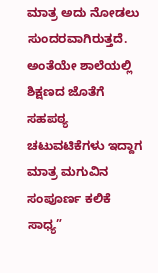ಮಾತ್ರ ಅದು ನೋಡಲು ಸುಂದರವಾಗಿರುತ್ತದೆ. ಅಂತೆಯೇ ಶಾಲೆಯಲ್ಲಿ ಶಿಕ್ಷಣದ ಜೊತೆಗೆ ಸಹಪಠ್ಯ ಚಟುವಟಿಕೆಗಳು ಇದ್ದಾಗ ಮಾತ್ರ ಮಗುವಿನ ಸಂಪೂರ್ಣ ಕಲಿಕೆ ಸಾಧ್ಯ”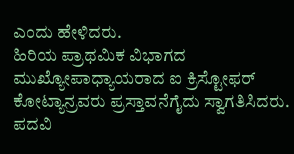ಎಂದು ಹೇಳಿದರು.
ಹಿರಿಯ ಪ್ರಾಥಮಿಕ ವಿಭಾಗದ ಮುಖ್ಯೋಪಾಧ್ಯಾಯರಾದ ಐ ಕ್ರಿಸ್ಟೋಫರ್ ಕೋಟ್ಯಾನ್ರವರು ಪ್ರಸ್ತಾವನೆಗೈದು ಸ್ವಾಗತಿಸಿದರು. ಪದವಿ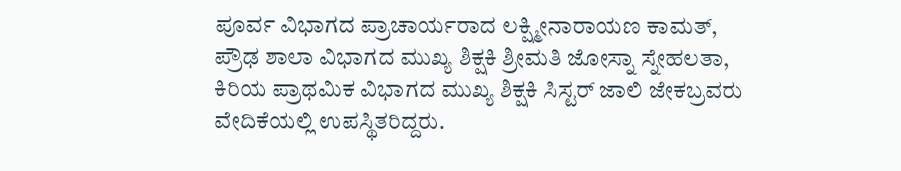ಪೂರ್ವ ವಿಭಾಗದ ಪ್ರಾಚಾರ್ಯರಾದ ಲಕ್ಷ್ಮೀನಾರಾಯಣ ಕಾಮತ್, ಪ್ರೌಢ ಶಾಲಾ ವಿಭಾಗದ ಮುಖ್ಯ ಶಿಕ್ಷಕಿ ಶ್ರೀಮತಿ ಜೋಸ್ನಾ ಸ್ನೇಹಲತಾ, ಕಿರಿಯ ಪ್ರಾಥಮಿಕ ವಿಭಾಗದ ಮುಖ್ಯ ಶಿಕ್ಷಕಿ ಸಿಸ್ಟರ್ ಜಾಲಿ ಜೇಕಬ್ರವರು ವೇದಿಕೆಯಲ್ಲಿ ಉಪಸ್ಥಿತರಿದ್ದರು.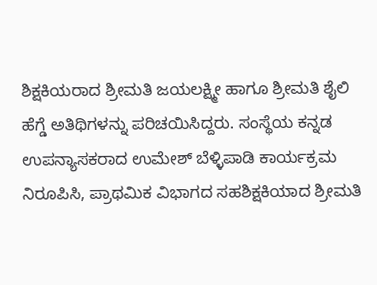ಶಿಕ್ಷಕಿಯರಾದ ಶ್ರೀಮತಿ ಜಯಲಕ್ಷ್ಮೀ ಹಾಗೂ ಶ್ರೀಮತಿ ಶೈಲಿ ಹೆಗ್ಡೆ ಅತಿಥಿಗಳನ್ನು ಪರಿಚಯಿಸಿದ್ದರು. ಸಂಸ್ಥೆಯ ಕನ್ನಡ ಉಪನ್ಯಾಸಕರಾದ ಉಮೇಶ್ ಬೆಳ್ಳಿಪಾಡಿ ಕಾರ್ಯಕ್ರಮ ನಿರೂಪಿಸಿ, ಪ್ರಾಥಮಿಕ ವಿಭಾಗದ ಸಹಶಿಕ್ಷಕಿಯಾದ ಶ್ರೀಮತಿ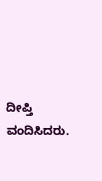ದೀಪ್ತಿ ವಂದಿಸಿದರು.